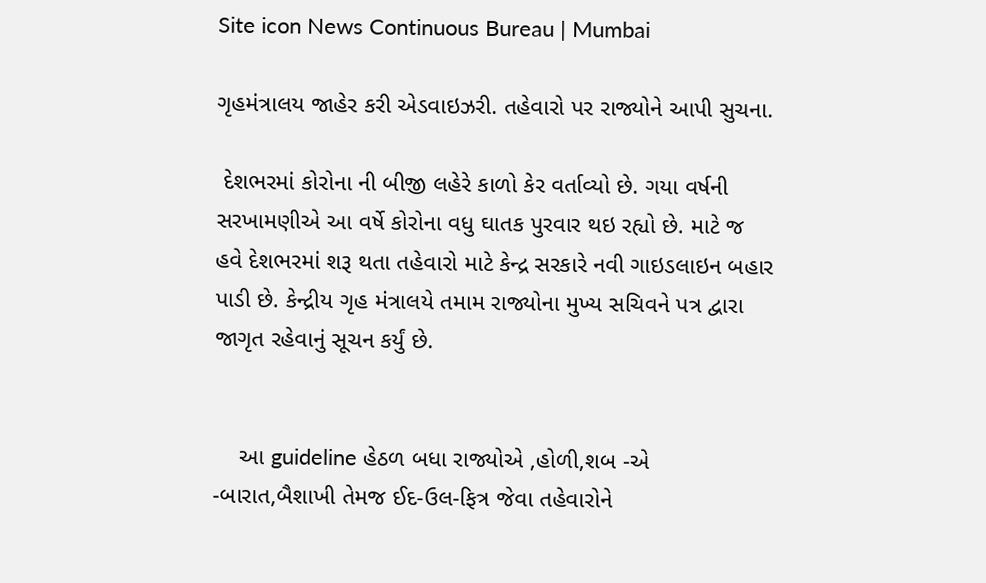Site icon News Continuous Bureau | Mumbai

ગૃહમંત્રાલય જાહેર કરી એડવાઇઝરી. તહેવારો પર રાજ્યોને આપી સુચના.

 દેશભરમાં કોરોના ની બીજી લહેરે કાળો કેર વર્તાવ્યો છે. ગયા વર્ષની સરખામણીએ આ વર્ષે કોરોના વધુ ઘાતક પુરવાર થઇ રહ્યો છે. માટે જ હવે દેશભરમાં શરૂ થતા તહેવારો માટે કેન્દ્ર સરકારે નવી ગાઇડલાઇન બહાર પાડી છે. કેન્દ્રીય ગૃહ મંત્રાલયે તમામ રાજ્યોના મુખ્ય સચિવને પત્ર દ્વારા જાગૃત રહેવાનું સૂચન કર્યું છે.


    આ guideline હેઠળ બધા રાજ્યોએ ,હોળી,શબ -એ -બારાત,બૈશાખી તેમજ ઈદ-ઉલ-ફિત્ર જેવા તહેવારોને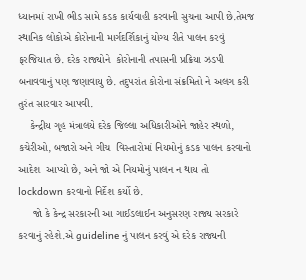ધ્યાનમાં રાખી ભીડ સામે કડક કાર્યવાહી કરવાની સુચના આપી છે.તેમજ સ્થાનિક લોકોએ કોરોનાની માર્ગદર્શિકાનું યોગ્ય રીતે પાલન કરવું ફરજિયાત છે. દરેક રાજ્યોને  કોરોનાની તપાસની પ્રક્રિયા ઝડપી બનાવવાનું પણ જણાવાયુ છે. તદુપરાંત કોરોના સંક્રમિતો ને અલગ કરી તુરંત સારવાર આપવી.
    કેન્દ્રીય ગૃહ મંત્રાલયે દરેક જિલ્લા અધિકારીઓને જાહેર સ્થળો, કચેરીઓ, બજારો અને ગીચ  વિસ્તારોમાં નિયમોનું કડક પાલન કરવાનો આદેશ  આપ્યો છે, અને જો એ નિયમોનું પાલન ન થાય તો lockdown કરવાનો નિર્દેશ કર્યો છે.
     જો કે કેન્દ્ર સરકારની આ ગાઈડલાઈન અનુસરણ રાજ્ય સરકારે કરવાનું રહેશે.એ guideline નું પાલન કરવું એ દરેક રાજ્યની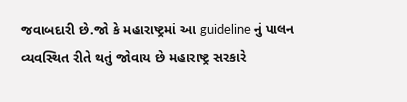જવાબદારી છે.જો કે મહારાષ્ટ્રમાં આ guideline નું પાલન વ્યવસ્થિત રીતે થતું જોવાય છે મહારાષ્ટ્ર સરકારે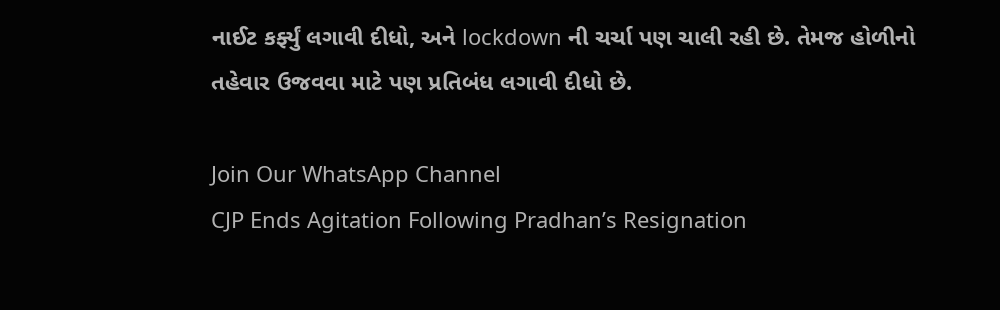નાઈટ કર્ફ્યું લગાવી દીધો, અને lockdown ની ચર્ચા પણ ચાલી રહી છે. તેમજ હોળીનો તહેવાર ઉજવવા માટે પણ પ્રતિબંધ લગાવી દીધો છે.

Join Our WhatsApp Channel
CJP Ends Agitation Following Pradhan’s Resignation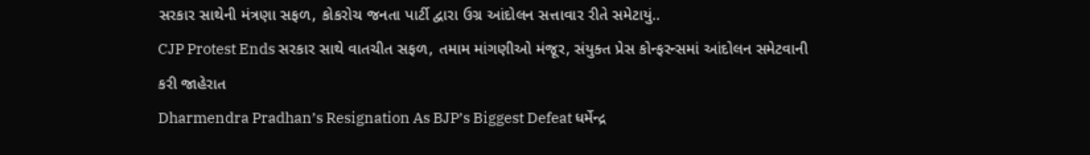સરકાર સાથેની મંત્રણા સફળ, કોકરોચ જનતા પાર્ટી દ્વારા ઉગ્ર આંદોલન સત્તાવાર રીતે સમેટાયું..
CJP Protest Ends સરકાર સાથે વાતચીત સફળ, તમામ માંગણીઓ મંજૂર, સંયુક્ત પ્રેસ કોન્ફરન્સમાં આંદોલન સમેટવાની કરી જાહેરાત
Dharmendra Pradhan’s Resignation As BJP’s Biggest Defeat ધર્મેન્દ્ર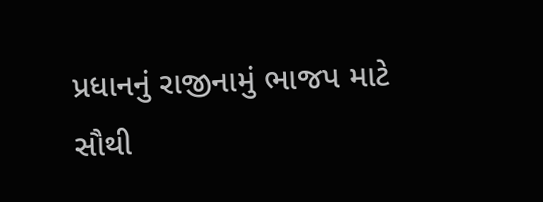પ્રધાનનું રાજીનામું ભાજપ માટે સૌથી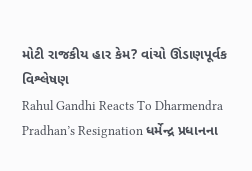મોટી રાજકીય હાર કેમ? વાંચો ઊંડાણપૂર્વક વિશ્લેષણ
Rahul Gandhi Reacts To Dharmendra Pradhan’s Resignation ધર્મેન્દ્ર પ્રધાનના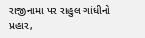રાજીનામા પર રાહુલ ગાંધીનો પ્રહાર,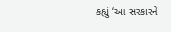કહ્યું ‘આ સરકારને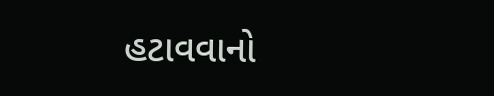હટાવવાનો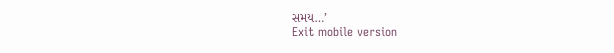સમય…’
Exit mobile version